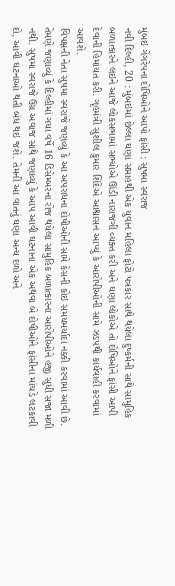મુંબઇ ગેંગરેપના દોષિઓને આપો ફાંસી : સુષમા સ્વરાજ
નવી દિલ્હી, 20 : મુંબઇમાં છેલ્લા ઘણા સપ્તાહથી એક યુવાન મહિલા ફોટો પત્રકાર સાથે થયેલા દુષ્કર્મની સાથે સામુહિક બળાત્કારને લઇને આજે લોકસભામાં સભ્યોએ ઊંડી નારાજગી વ્યક્ત કરી અને ઘણા લોકોએ તો દોષિઓને ફાંસી આપી દેવાની હિમાયત કરી. ગૃહમંત્રી સુશીલ કુમાર શિંદેએ આશ્વાસન આપ્યું કે આરોપીઓની સામે ઝડપથી કાર્યવાહી કરવામાં આવશે.
વિપક્ષની નેતા સુષમા સ્વરાજે જણવ્યું કે આ અપરાધના દોષીઓની સામે કેસની કોઇ સમયમર્યાદા નક્કી કરવામાં આવી છે. તેમણે જણાવ્યું કે દિલ્હીમાં ગયા વર્ષે 16 ડિસેમ્બરના રોજ થયેલા સામુહિક બળાત્કારના આરોપીઓને હજી સુધી સજા મળી નથી. સુષમા સ્વરાજે ઉગ્ર અવાજ સાથે જણાવ્યું કે આપ આવી ઘટનાના એક અથવા બે દોષીઓને ફાંસીના માંચડે લટકાવી દો, આવી ઘટનાઓ થતી બંધ થઇ જશે. તેમની આ વાતનું ઘણા અન્ય દળો અને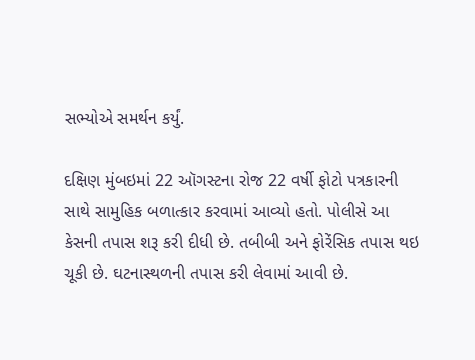સભ્યોએ સમર્થન કર્યું.

દક્ષિણ મુંબઇમાં 22 ઑગસ્ટના રોજ 22 વર્ષી ફોટો પત્રકારની સાથે સામુહિક બળાત્કાર કરવામાં આવ્યો હતો. પોલીસે આ કેસની તપાસ શરૂ કરી દીધી છે. તબીબી અને ફોરેંસિક તપાસ થઇ ચૂકી છે. ઘટનાસ્થળની તપાસ કરી લેવામાં આવી છે.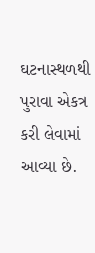ઘટનાસ્થળથી પુરાવા એકત્ર કરી લેવામાં આવ્યા છે.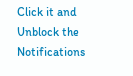Click it and Unblock the Notifications